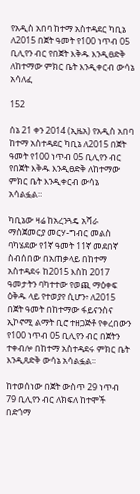የአዲስ አበባ ከተማ አስተዳደር ካቢኔ ለ2015 በጀት ዓመት የ100 ነጥብ 05 ቢሊየን ብር የበጀት እቅዱ እንዲፀድቅ ለከተማው ምክር ቤት እንዲቀርብ ውሳኔ አሳለፈ

152

ሰኔ 21 ቀን 2014 (ኢዜአ) የአዲስ አበባ ከተማ አስተዳደር ካቢኔ ለ2015 በጀት ዓመት የ100 ነጥብ 05 ቢሊየን ብር የበጀት እቅዱ እንዲፀድቅ ለከተማው ምክር ቤት እንዲቀርብ ውሳኔ አሳልፏል።

ካቢኔው ዛሬ ከአረንጓዴ አሻራ ማስጀመርያ መርሃ-ግብር መልስ ባካሄደው የ1ኛ ዓመት 11ኛ መደበኛ ስብሰበው በአጠቃላይ በከተማ አስተዳደሩ ከ2015 እስከ 2017 ዓመታትን ባካተተው የወጪ ማዕቀፍ ዕቅዱ ላይ የተወያየ ሲሆን፥ ለ2015 በጀት ዓመት በከተማው ፋይናንስና ኢኮኖሚ ልማት ቢሮ ተዘጋጅቶ የቀረበውን የ100 ነጥብ 05 ቢሊየን ብር በጀትን ተቀብሎ በከተማ አስተዳደሩ ምክር ቤት እንዲጸድቅ ውሳኔ አሳልፏል፡፡

ከተወሰነው በጀት ውስጥ 29 ነጥብ 79 ቢሊየን ብር ለክፍለ ከተሞች በድጎማ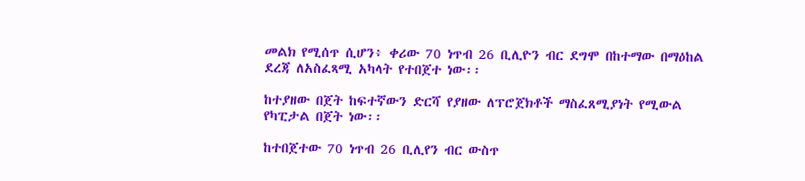መልክ የሚሰጥ ሲሆን፥ ቀሪው 70 ነጥብ 26 ቢሊዮን ብር ደግሞ በከተማው በማዕከል ደረጃ ለአስፈጻሚ አካላት የተበጀተ ነው፡፡

ከተያዘው በጀት ከፍተኛውን ድርሻ የያዘው ለፕሮጀክቶች ማስፈጸሚያነት የሚውል የካፒታል በጀት ነው፡፡

ከተበጀተው 70 ነጥብ 26 ቢሊየን ብር ውስጥ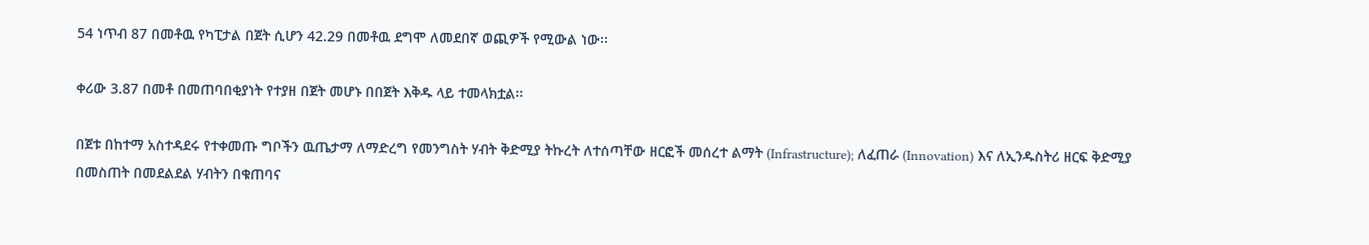54 ነጥብ 87 በመቶዉ የካፒታል በጀት ሲሆን 42.29 በመቶዉ ደግሞ ለመደበኛ ወጪዎች የሚውል ነው፡፡

ቀሪው 3.87 በመቶ በመጠባበቂያነት የተያዘ በጀት መሆኑ በበጀት እቅዱ ላይ ተመላክቷል፡፡

በጀቱ በከተማ አስተዳደሩ የተቀመጡ ግቦችን ዉጤታማ ለማድረግ የመንግስት ሃብት ቅድሚያ ትኩረት ለተሰጣቸው ዘርፎች መሰረተ ልማት (Infrastructure); ለፈጠራ (Innovation) እና ለኢንዱስትሪ ዘርፍ ቅድሚያ በመስጠት በመደልደል ሃብትን በቁጠባና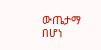ውጤታማ በሆነ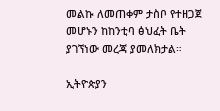መልኩ ለመጠቀም ታስቦ የተዘጋጀ መሆኑን ከከንቲባ ፅህፈት ቤት ያገኘነው መረጃ ያመለክታል።

ኢትዮጵያን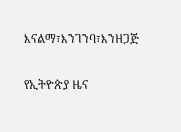እናልማ፣እንገንባ፣እንዘጋጅ

የኢትዮጵያ ዜና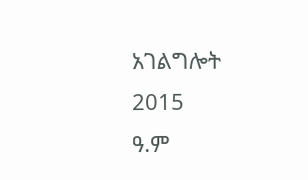አገልግሎት
2015
ዓ.ም